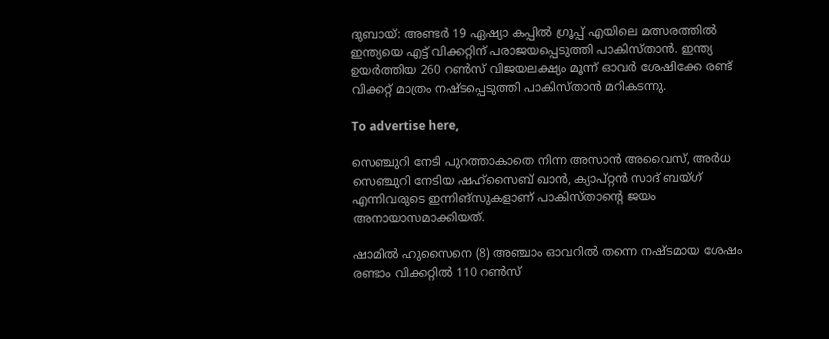ദുബായ്: അണ്ടര്‍ 19 ഏഷ്യാ കപ്പില്‍ ഗ്രൂപ്പ് എയിലെ മത്സരത്തില്‍ ഇന്ത്യയെ എട്ട് വിക്കറ്റിന് പരാജയപ്പെടുത്തി പാകിസ്താന്‍. ഇന്ത്യ ഉയര്‍ത്തിയ 260 റണ്‍സ് വിജയലക്ഷ്യം മൂന്ന് ഓവര്‍ ശേഷിക്കേ രണ്ട് വിക്കറ്റ് മാത്രം നഷ്ടപ്പെടുത്തി പാകിസ്താന്‍ മറികടന്നു.

To advertise here,

സെഞ്ചുറി നേടി പുറത്താകാതെ നിന്ന അസാന്‍ അവൈസ്, അര്‍ധ സെഞ്ചുറി നേടിയ ഷഹ്‌സൈബ് ഖാന്‍, ക്യാപ്റ്റന്‍ സാദ് ബയ്ഗ് എന്നിവരുടെ ഇന്നിങ്‌സുകളാണ് പാകിസ്താന്റെ ജയം അനായാസമാക്കിയത്.

ഷാമില്‍ ഹുസൈനെ (8) അഞ്ചാം ഓവറില്‍ തന്നെ നഷ്ടമായ ശേഷം രണ്ടാം വിക്കറ്റില്‍ 110 റണ്‍സ്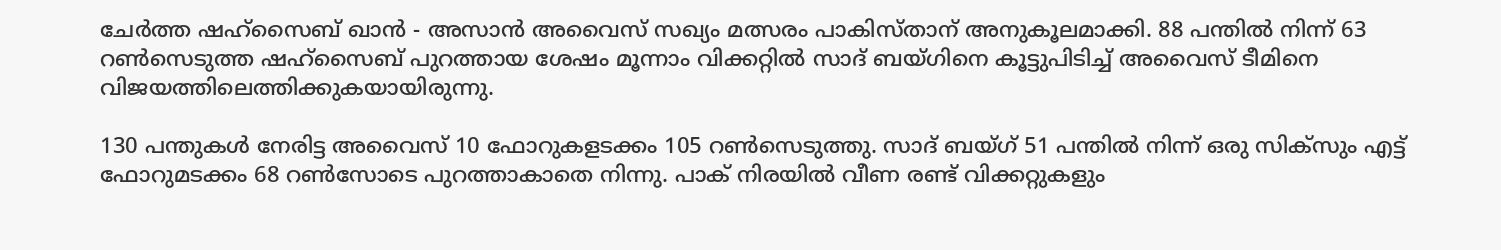ചേര്‍ത്ത ഷഹ്‌സൈബ് ഖാന്‍ - അസാന്‍ അവൈസ് സഖ്യം മത്സരം പാകിസ്താന് അനുകൂലമാക്കി. 88 പന്തില്‍ നിന്ന് 63 റണ്‍സെടുത്ത ഷഹ്‌സൈബ് പുറത്തായ ശേഷം മൂന്നാം വിക്കറ്റില്‍ സാദ് ബയ്ഗിനെ കൂട്ടുപിടിച്ച് അവൈസ് ടീമിനെ വിജയത്തിലെത്തിക്കുകയായിരുന്നു.

130 പന്തുകള്‍ നേരിട്ട അവൈസ് 10 ഫോറുകളടക്കം 105 റണ്‍സെടുത്തു. സാദ് ബയ്ഗ് 51 പന്തില്‍ നിന്ന് ഒരു സിക്‌സും എട്ട് ഫോറുമടക്കം 68 റണ്‍സോടെ പുറത്താകാതെ നിന്നു. പാക് നിരയില്‍ വീണ രണ്ട് വിക്കറ്റുകളും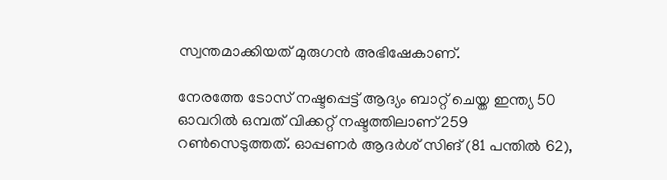സ്വന്തമാക്കിയത് മുരുഗന്‍ അഭിഷേകാണ്.

നേരത്തേ ടോസ് നഷ്ടപ്പെട്ട് ആദ്യം ബാറ്റ് ചെയ്ത ഇന്ത്യ 50 ഓവറില്‍ ഒമ്പത് വിക്കറ്റ് നഷ്ടത്തിലാണ് 259 റണ്‍സെടുത്തത്. ഓപ്പണര്‍ ആദര്‍ശ് സിങ് (81 പന്തില്‍ 62),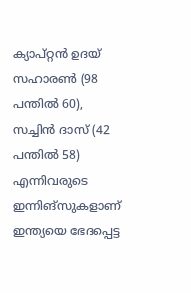ക്യാപ്റ്റന്‍ ഉദയ് സഹാരണ്‍ (98 പന്തില്‍ 60), സച്ചിന്‍ ദാസ് (42 പന്തില്‍ 58) എന്നിവരുടെ ഇന്നിങ്‌സുകളാണ് ഇന്ത്യയെ ഭേദപ്പെട്ട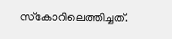സ്‌കോറിലെത്തിച്ചത്.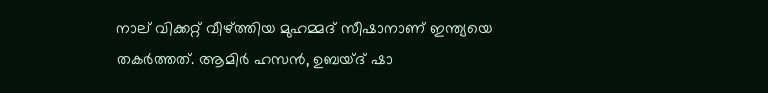നാല് വിക്കറ്റ് വീഴ്ത്തിയ മുഹമ്മദ് സീഷാനാണ് ഇന്ത്യയെ തകര്‍ത്തത്. ആമിര്‍ ഹസന്‍, ഉബയ്ദ് ഷാ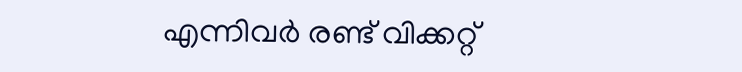എന്നിവര്‍ രണ്ട് വിക്കറ്റ്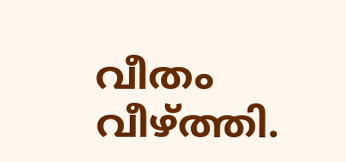വീതം വീഴ്ത്തി.